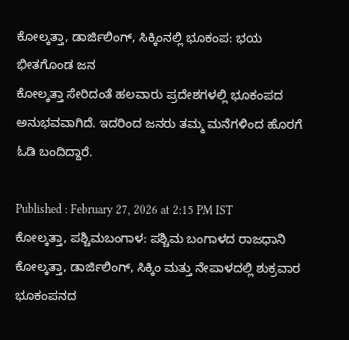ಕೋಲ್ಕತ್ತಾ, ಡಾರ್ಜಿಲಿಂಗ್, ಸಿಕ್ಕಿಂನಲ್ಲಿ ಭೂಕಂಪ: ಭಯ ಭೀತಗೊಂಡ ಜನ
ಕೋಲ್ಕತ್ತಾ ಸೇರಿದಂತೆ ಹಲವಾರು ಪ್ರದೇಶಗಳಲ್ಲಿ ಭೂಕಂಪದ ಅನುಭವವಾಗಿದೆ. ಇದರಿಂದ ಜನರು ತಮ್ಮ ಮನೆಗಳಿಂದ ಹೊರಗೆ ಓಡಿ ಬಂದಿದ್ದಾರೆ.

Published : February 27, 2026 at 2:15 PM IST
ಕೋಲ್ಕತ್ತಾ, ಪಶ್ಚಿಮಬಂಗಾಳ: ಪಶ್ಚಿಮ ಬಂಗಾಳದ ರಾಜಧಾನಿ ಕೋಲ್ಕತ್ತಾ, ಡಾರ್ಜಿಲಿಂಗ್, ಸಿಕ್ಕಿಂ ಮತ್ತು ನೇಪಾಳದಲ್ಲಿ ಶುಕ್ರವಾರ ಭೂಕಂಪನದ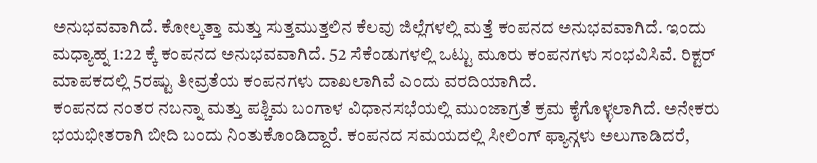ಅನುಭವವಾಗಿದೆ. ಕೋಲ್ಕತ್ತಾ ಮತ್ತು ಸುತ್ತಮುತ್ತಲಿನ ಕೆಲವು ಜಿಲ್ಲೆಗಳಲ್ಲಿ ಮತ್ತೆ ಕಂಪನದ ಅನುಭವವಾಗಿದೆ. ಇಂದು ಮಧ್ಯಾಹ್ನ 1:22 ಕ್ಕೆ ಕಂಪನದ ಅನುಭವವಾಗಿದೆ. 52 ಸೆಕೆಂಡುಗಳಲ್ಲಿ ಒಟ್ಟು ಮೂರು ಕಂಪನಗಳು ಸಂಭವಿಸಿವೆ. ರಿಕ್ಟರ್ ಮಾಪಕದಲ್ಲಿ 5ರಷ್ಟು ತೀವ್ರತೆಯ ಕಂಪನಗಳು ದಾಖಲಾಗಿವೆ ಎಂದು ವರದಿಯಾಗಿದೆ.
ಕಂಪನದ ನಂತರ ನಬನ್ನಾ ಮತ್ತು ಪಶ್ಚಿಮ ಬಂಗಾಳ ವಿಧಾನಸಭೆಯಲ್ಲಿ ಮುಂಜಾಗ್ರತೆ ಕ್ರಮ ಕೈಗೊಳ್ಳಲಾಗಿದೆ. ಅನೇಕರು ಭಯಭೀತರಾಗಿ ಬೀದಿ ಬಂದು ನಿಂತುಕೊಂಡಿದ್ದಾರೆ. ಕಂಪನದ ಸಮಯದಲ್ಲಿ ಸೀಲಿಂಗ್ ಫ್ಯಾನ್ಗಳು ಅಲುಗಾಡಿದರೆ,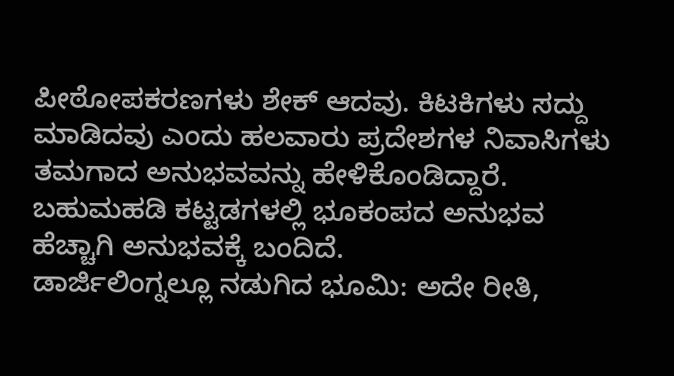ಪೀಠೋಪಕರಣಗಳು ಶೇಕ್ ಆದವು. ಕಿಟಕಿಗಳು ಸದ್ದು ಮಾಡಿದವು ಎಂದು ಹಲವಾರು ಪ್ರದೇಶಗಳ ನಿವಾಸಿಗಳು ತಮಗಾದ ಅನುಭವವನ್ನು ಹೇಳಿಕೊಂಡಿದ್ದಾರೆ. ಬಹುಮಹಡಿ ಕಟ್ಟಡಗಳಲ್ಲಿ ಭೂಕಂಪದ ಅನುಭವ ಹೆಚ್ಚಾಗಿ ಅನುಭವಕ್ಕೆ ಬಂದಿದೆ.
ಡಾರ್ಜಿಲಿಂಗ್ನಲ್ಲೂ ನಡುಗಿದ ಭೂಮಿ: ಅದೇ ರೀತಿ,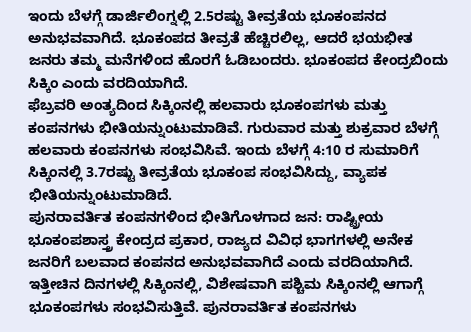ಇಂದು ಬೆಳಗ್ಗೆ ಡಾರ್ಜಿಲಿಂಗ್ನಲ್ಲಿ 2.5ರಷ್ಟು ತೀವ್ರತೆಯ ಭೂಕಂಪನದ ಅನುಭವವಾಗಿದೆ. ಭೂಕಂಪದ ತೀವ್ರತೆ ಹೆಚ್ಚಿರಲಿಲ್ಲ, ಆದರೆ ಭಯಭೀತ ಜನರು ತಮ್ಮ ಮನೆಗಳಿಂದ ಹೊರಗೆ ಓಡಿಬಂದರು. ಭೂಕಂಪದ ಕೇಂದ್ರಬಿಂದು ಸಿಕ್ಕಿಂ ಎಂದು ವರದಿಯಾಗಿದೆ.
ಫೆಬ್ರವರಿ ಅಂತ್ಯದಿಂದ ಸಿಕ್ಕಿಂನಲ್ಲಿ ಹಲವಾರು ಭೂಕಂಪಗಳು ಮತ್ತು ಕಂಪನಗಳು ಭೀತಿಯನ್ನುಂಟುಮಾಡಿವೆ. ಗುರುವಾರ ಮತ್ತು ಶುಕ್ರವಾರ ಬೆಳಗ್ಗೆ ಹಲವಾರು ಕಂಪನಗಳು ಸಂಭವಿಸಿವೆ. ಇಂದು ಬೆಳಗ್ಗೆ 4:10 ರ ಸುಮಾರಿಗೆ ಸಿಕ್ಕಿಂನಲ್ಲಿ 3.7ರಷ್ಟು ತೀವ್ರತೆಯ ಭೂಕಂಪ ಸಂಭವಿಸಿದ್ದು, ವ್ಯಾಪಕ ಭೀತಿಯನ್ನುಂಟುಮಾಡಿದೆ.
ಪುನರಾವರ್ತಿತ ಕಂಪನಗಳಿಂದ ಭೀತಿಗೊಳಗಾದ ಜನ: ರಾಷ್ಟ್ರೀಯ ಭೂಕಂಪಶಾಸ್ತ್ರ ಕೇಂದ್ರದ ಪ್ರಕಾರ, ರಾಜ್ಯದ ವಿವಿಧ ಭಾಗಗಳಲ್ಲಿ ಅನೇಕ ಜನರಿಗೆ ಬಲವಾದ ಕಂಪನದ ಅನುಭವವಾಗಿದೆ ಎಂದು ವರದಿಯಾಗಿದೆ. ಇತ್ತೀಚಿನ ದಿನಗಳಲ್ಲಿ ಸಿಕ್ಕಿಂನಲ್ಲಿ, ವಿಶೇಷವಾಗಿ ಪಶ್ಚಿಮ ಸಿಕ್ಕಿಂನಲ್ಲಿ ಆಗಾಗ್ಗೆ ಭೂಕಂಪಗಳು ಸಂಭವಿಸುತ್ತಿವೆ. ಪುನರಾವರ್ತಿತ ಕಂಪನಗಳು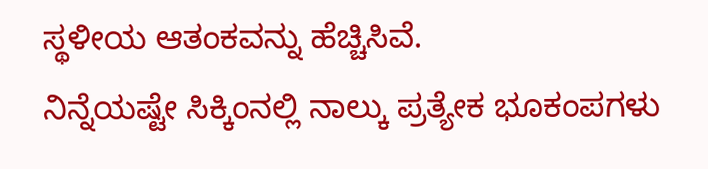ಸ್ಥಳೀಯ ಆತಂಕವನ್ನು ಹೆಚ್ಚಿಸಿವೆ.
ನಿನ್ನೆಯಷ್ಟೇ ಸಿಕ್ಕಿಂನಲ್ಲಿ ನಾಲ್ಕು ಪ್ರತ್ಯೇಕ ಭೂಕಂಪಗಳು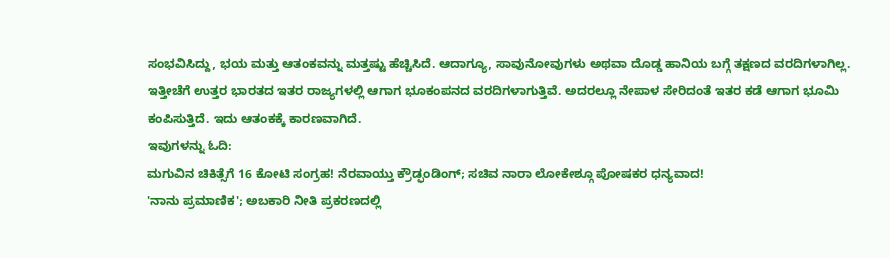ಸಂಭವಿಸಿದ್ದು, ಭಯ ಮತ್ತು ಆತಂಕವನ್ನು ಮತ್ತಷ್ಟು ಹೆಚ್ಚಿಸಿದೆ. ಆದಾಗ್ಯೂ, ಸಾವುನೋವುಗಳು ಅಥವಾ ದೊಡ್ಡ ಹಾನಿಯ ಬಗ್ಗೆ ತಕ್ಷಣದ ವರದಿಗಳಾಗಿಲ್ಲ.
ಇತ್ತೀಚೆಗೆ ಉತ್ತರ ಭಾರತದ ಇತರ ರಾಜ್ಯಗಳಲ್ಲಿ ಆಗಾಗ ಭೂಕಂಪನದ ವರದಿಗಳಾಗುತ್ತಿವೆ. ಅದರಲ್ಲೂ ನೇಪಾಳ ಸೇರಿದಂತೆ ಇತರ ಕಡೆ ಆಗಾಗ ಭೂಮಿ ಕಂಪಿಸುತ್ತಿದೆ. ಇದು ಆತಂಕಕ್ಕೆ ಕಾರಣವಾಗಿದೆ.
ಇವುಗಳನ್ನು ಓದಿ:
ಮಗುವಿನ ಚಿಕಿತ್ಸೆಗೆ 16 ಕೋಟಿ ಸಂಗ್ರಹ! ನೆರವಾಯ್ತು ಕ್ರೌಡ್ಫಂಡಿಂಗ್; ಸಚಿವ ನಾರಾ ಲೋಕೇಶ್ಗೂ ಪೋಷಕರ ಧನ್ಯವಾದ!
'ನಾನು ಪ್ರಮಾಣಿಕ'; ಅಬಕಾರಿ ನೀತಿ ಪ್ರಕರಣದಲ್ಲಿ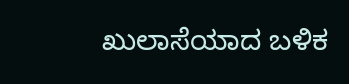ಖುಲಾಸೆಯಾದ ಬಳಿಕ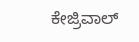ಕೇಜ್ರಿವಾಲ್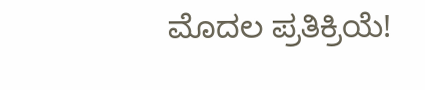ಮೊದಲ ಪ್ರತಿಕ್ರಿಯೆ!